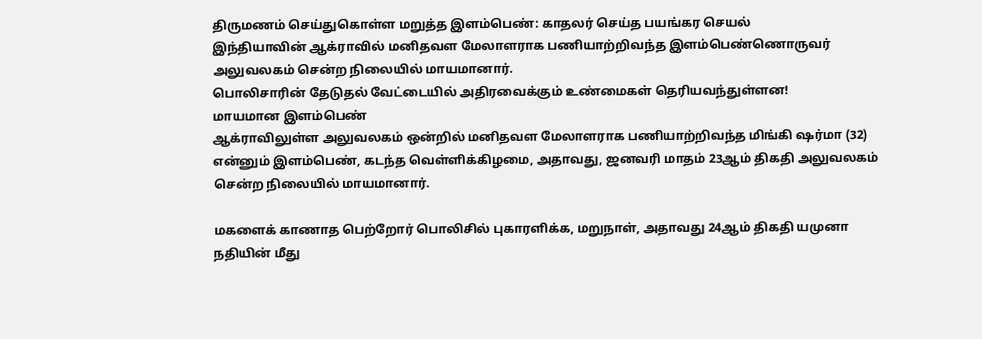திருமணம் செய்துகொள்ள மறுத்த இளம்பெண்: காதலர் செய்த பயங்கர செயல்
இந்தியாவின் ஆக்ராவில் மனிதவள மேலாளராக பணியாற்றிவந்த இளம்பெண்ணொருவர் அலுவலகம் சென்ற நிலையில் மாயமானார்.
பொலிசாரின் தேடுதல் வேட்டையில் அதிரவைக்கும் உண்மைகள் தெரியவந்துள்ளன!
மாயமான இளம்பெண்
ஆக்ராவிலுள்ள அலுவலகம் ஒன்றில் மனிதவள மேலாளராக பணியாற்றிவந்த மிங்கி ஷர்மா (32) என்னும் இளம்பெண், கடந்த வெள்ளிக்கிழமை, அதாவது, ஜனவரி மாதம் 23ஆம் திகதி அலுவலகம் சென்ற நிலையில் மாயமானார்.

மகளைக் காணாத பெற்றோர் பொலிசில் புகாரளிக்க, மறுநாள், அதாவது 24ஆம் திகதி யமுனா நதியின் மீது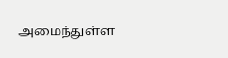அமைந்துள்ள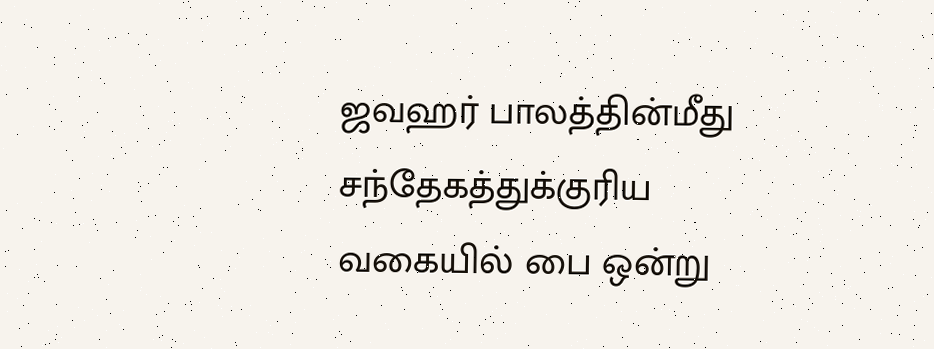ஜவஹர் பாலத்தின்மீது சந்தேகத்துக்குரிய வகையில் பை ஒன்று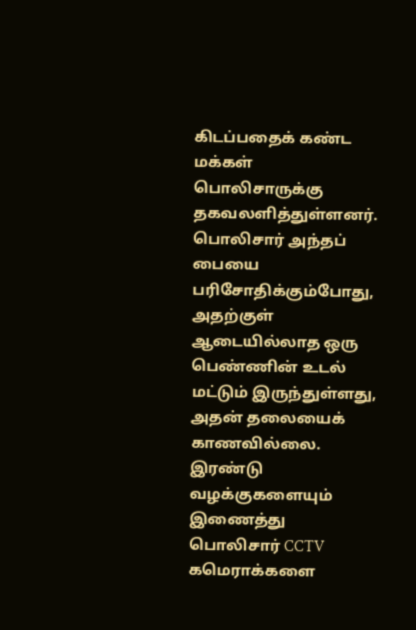கிடப்பதைக் கண்ட மக்கள் பொலிசாருக்கு தகவலளித்துள்ளனர்.
பொலிசார் அந்தப் பையை பரிசோதிக்கும்போது, அதற்குள் ஆடையில்லாத ஒரு பெண்ணின் உடல் மட்டும் இருந்துள்ளது, அதன் தலையைக் காணவில்லை.
இரண்டு வழக்குகளையும் இணைத்து பொலிசார் CCTV கமெராக்களை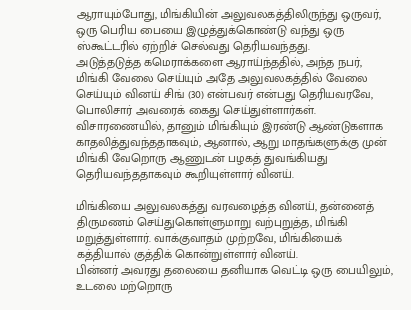ஆராயும்போது, மிங்கியின் அலுவலகத்திலிருந்து ஒருவர், ஒரு பெரிய பையை இழுத்துக்கொண்டு வந்து ஒரு ஸ்கூட்டரில் ஏற்றிச் செல்வது தெரியவந்தது.
அடுத்தடுத்த கமெராக்களை ஆராய்ந்ததில், அந்த நபர், மிங்கி வேலை செய்யும் அதே அலுவலகத்தில் வேலை செய்யும் வினய் சிங் (30) என்பவர் என்பது தெரியவரவே, பொலிசார் அவரைக் கைது செய்துள்ளார்கள்.
விசாரணையில், தானும் மிங்கியும் இரண்டு ஆண்டுகளாக காதலித்துவந்ததாகவும், ஆனால், ஆறு மாதங்களுக்கு முன் மிங்கி வேறொரு ஆணுடன் பழகத் துவங்கியது தெரியவந்ததாகவும் கூறியுள்ளார் வினய்.

மிங்கியை அலுவலகத்து வரவழைத்த வினய், தன்னைத் திருமணம் செய்துகொள்ளுமாறு வற்புறுத்த, மிங்கி மறுத்துள்ளார். வாக்குவாதம் முற்றவே, மிங்கியைக் கத்தியால் குத்திக் கொன்றுள்ளார் வினய்.
பின்னர் அவரது தலையை தனியாக வெட்டி ஒரு பையிலும், உடலை மற்றொரு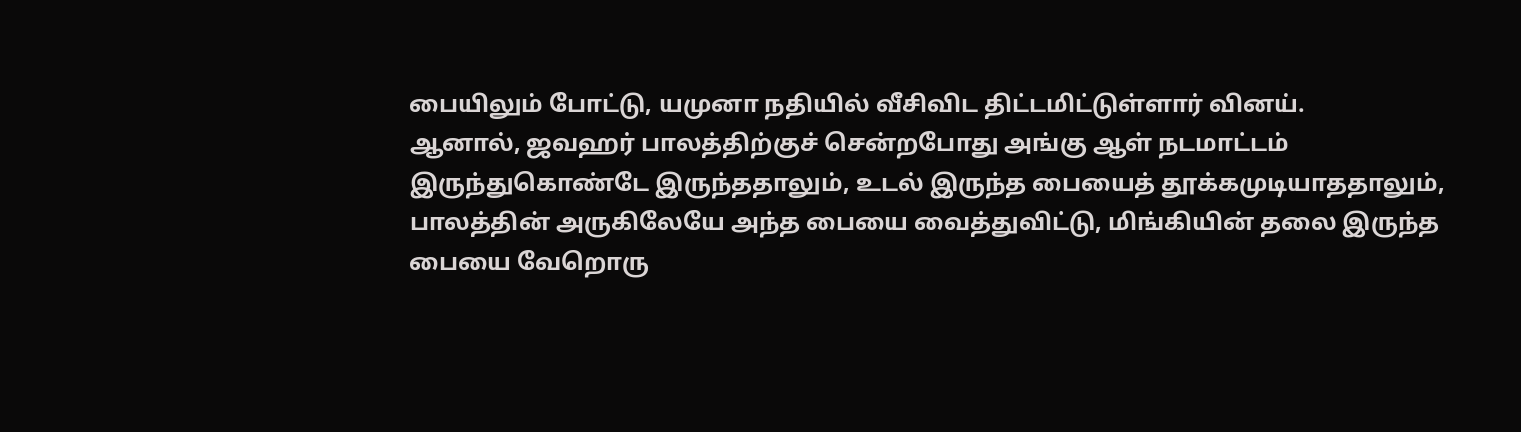பையிலும் போட்டு, யமுனா நதியில் வீசிவிட திட்டமிட்டுள்ளார் வினய்.
ஆனால், ஜவஹர் பாலத்திற்குச் சென்றபோது அங்கு ஆள் நடமாட்டம் இருந்துகொண்டே இருந்ததாலும், உடல் இருந்த பையைத் தூக்கமுடியாததாலும், பாலத்தின் அருகிலேயே அந்த பையை வைத்துவிட்டு, மிங்கியின் தலை இருந்த பையை வேறொரு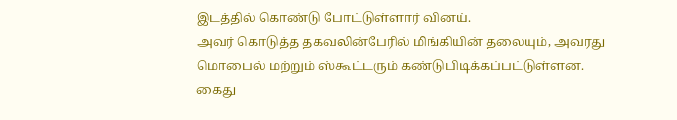இடத்தில் கொண்டு போட்டுள்ளார் வினய்.
அவர் கொடுத்த தகவலின்பேரில் மிங்கியின் தலையும், அவரது மொபைல் மற்றும் ஸ்கூட்டரும் கண்டுபிடிக்கப்பட்டுள்ளன.
கைது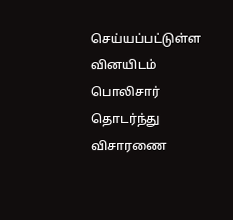செய்யப்பட்டுள்ள வினயிடம் பொலிசார் தொடர்ந்து விசாரணை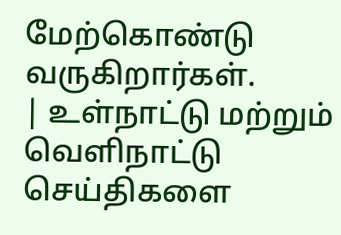மேற்கொண்டு வருகிறார்கள்.
| உள்நாட்டு மற்றும் வெளிநாட்டு செய்திகளை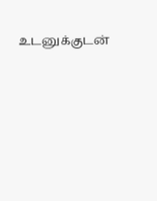உடனுக்குடன்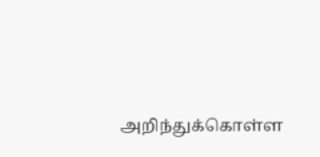அறிந்துக்கொள்ள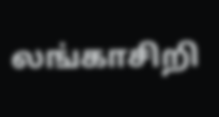லங்காசிறி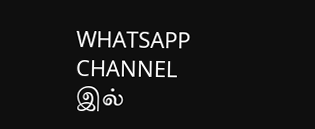WHATSAPP CHANNEL இல்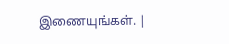இணையுங்கள். |